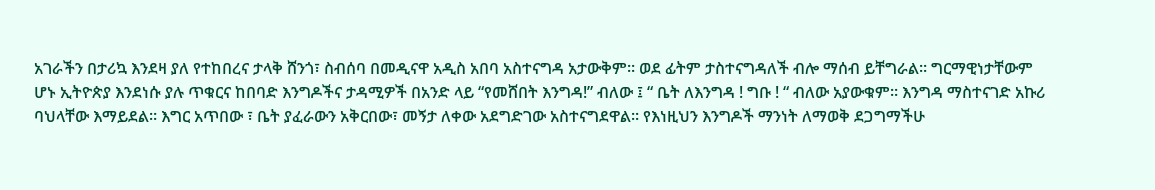አገራችን በታሪኳ እንደዛ ያለ የተከበረና ታላቅ ሸንጎ፣ ስብሰባ በመዲናዋ አዲስ አበባ አስተናግዳ አታውቅም። ወደ ፊትም ታስተናግዳለች ብሎ ማሰብ ይቸግራል። ግርማዊነታቸውም ሆኑ ኢትዮጵያ እንደነሱ ያሉ ጥቁርና ከበባድ እንግዶችና ታዳሚዎች በአንድ ላይ “የመሸበት እንግዳ!” ብለው ፤ “ ቤት ለእንግዳ ! ግቡ ! “ ብለው አያውቁም። እንግዳ ማስተናገድ አኩሪ ባህላቸው እማይደል። እግር አጥበው ፣ ቤት ያፈራውን አቅርበው፣ መኝታ ለቀው አደግድገው አስተናግደዋል። የእነዚህን እንግዶች ማንነት ለማወቅ ደጋግማችሁ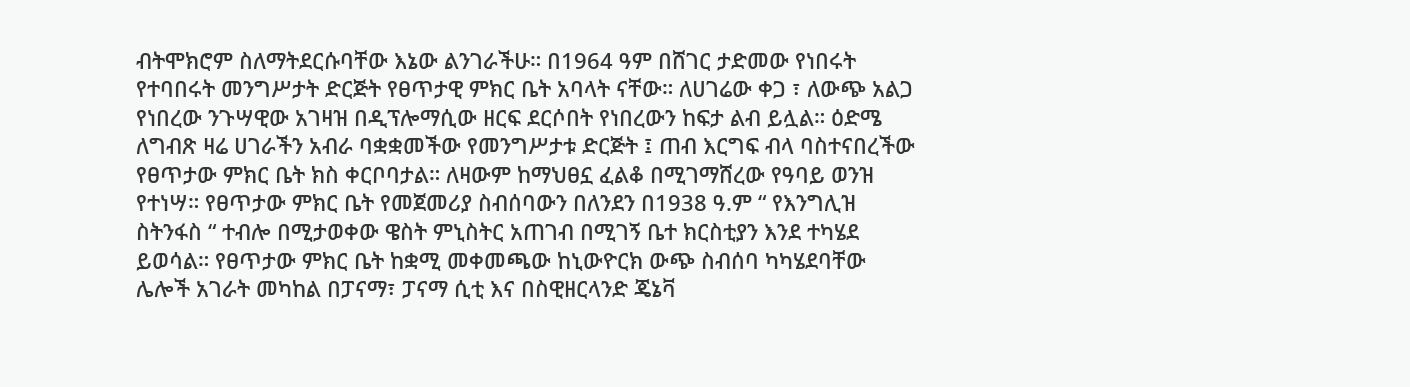ብትሞክሮም ስለማትደርሱባቸው እኔው ልንገራችሁ። በ1964 ዓም በሸገር ታድመው የነበሩት የተባበሩት መንግሥታት ድርጅት የፀጥታዊ ምክር ቤት አባላት ናቸው። ለሀገሬው ቀጋ ፣ ለውጭ አልጋ የነበረው ንጉሣዊው አገዛዝ በዲፕሎማሲው ዘርፍ ደርሶበት የነበረውን ከፍታ ልብ ይሏል። ዕድሜ ለግብጽ ዛሬ ሀገራችን አብራ ባቋቋመችው የመንግሥታቱ ድርጅት ፤ ጠብ እርግፍ ብላ ባስተናበረችው የፀጥታው ምክር ቤት ክስ ቀርቦባታል። ለዛውም ከማህፀኗ ፈልቆ በሚገማሸረው የዓባይ ወንዝ የተነሣ። የፀጥታው ምክር ቤት የመጀመሪያ ስብሰባውን በለንደን በ1938 ዓ.ም “ የእንግሊዝ ስትንፋስ “ ተብሎ በሚታወቀው ዌስት ምኒስትር አጠገብ በሚገኝ ቤተ ክርስቲያን እንደ ተካሄደ ይወሳል። የፀጥታው ምክር ቤት ከቋሚ መቀመጫው ከኒውዮርክ ውጭ ስብሰባ ካካሄደባቸው ሌሎች አገራት መካከል በፓናማ፣ ፓናማ ሲቲ እና በስዊዘርላንድ ጄኔቫ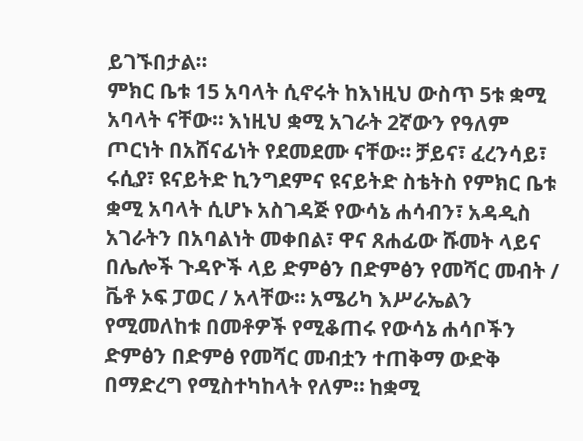ይገኙበታል።
ምክር ቤቱ 15 አባላት ሲኖሩት ከእነዚህ ውስጥ 5ቱ ቋሚ አባላት ናቸው። እነዚህ ቋሚ አገራት 2ኛውን የዓለም ጦርነት በአሸናፊነት የደመደሙ ናቸው። ቻይና፣ ፈረንሳይ፣ ሩሲያ፣ ዩናይትድ ኪንግደምና ዩናይትድ ስቴትስ የምክር ቤቱ ቋሚ አባላት ሲሆኑ አስገዳጅ የውሳኔ ሐሳብን፣ አዳዲስ አገራትን በአባልነት መቀበል፣ ዋና ጸሐፊው ሹመት ላይና በሌሎች ጉዳዮች ላይ ድምፅን በድምፅን የመሻር መብት / ቬቶ ኦፍ ፓወር / አላቸው። አሜሪካ እሥራኤልን የሚመለከቱ በመቶዎች የሚቆጠሩ የውሳኔ ሐሳቦችን ድምፅን በድምፅ የመሻር መብቷን ተጠቅማ ውድቅ በማድረግ የሚስተካከላት የለም። ከቋሚ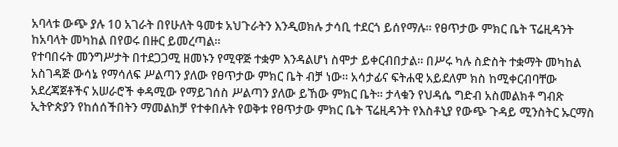አባላቱ ውጭ ያሉ 10 አገራት በየሁለት ዓመቱ አህጉራትን እንዲወክሉ ታሳቢ ተደርጎ ይሰየማሉ። የፀጥታው ምክር ቤት ፕሬዚዳንት ከአባላት መካከል በየወሩ በዙር ይመረጣል።
የተባበሩት መንግሥታት በተደጋጋሚ ዘመኑን የሚዋጅ ተቋም እንዳልሆነ ስሞታ ይቀርብበታል። በሥሩ ካሉ ስድስት ተቋማት መካከል አስገዳጅ ውሳኔ የማሳለፍ ሥልጣን ያለው የፀጥታው ምክር ቤት ብቻ ነው። አሳታፊና ፍትሐዊ አይደለም ክስ ከሚቀርብባቸው አደረጃጀቶችና አሠራሮች ቀዳሚው የማይገሰስ ሥልጣን ያለው ይኸው ምክር ቤት። ታላቁን የህዳሴ ግድብ አስመልክቶ ግብጽ ኢትዮጵያን የከሰሰችበትን ማመልከቻ የተቀበሉት የወቅቱ የፀጥታው ምክር ቤት ፕሬዚዳንት የእስቶኒያ የውጭ ጉዳይ ሚንስትር ኡርማስ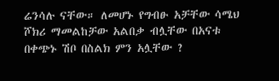ሬንሳሉ ናቸው። ለመሆኑ የግብፁ አቻቸው ሳሜህ ሾክሪ ማመልከቻው አልበቃ ብሏቸው በአናቱ በቀጭኑ ሽቦ በስልክ ምን አሏቸው ?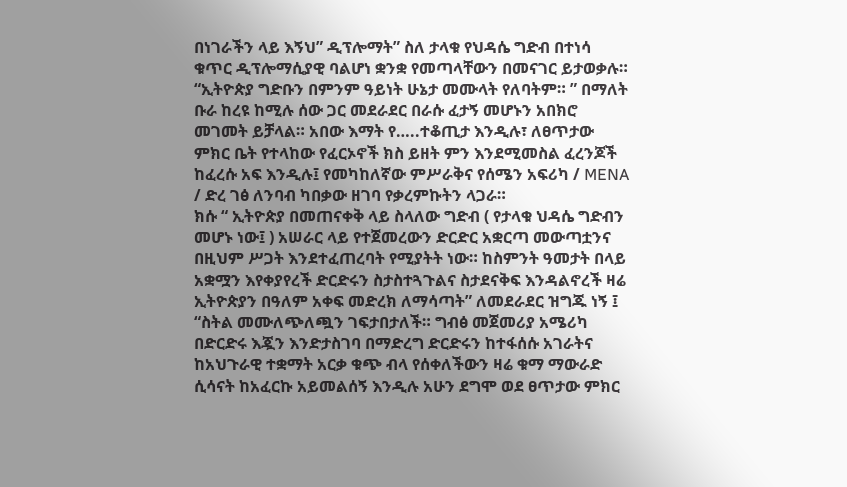በነገራችን ላይ እኝህ” ዲፕሎማት” ስለ ታላቁ የህዳሴ ግድብ በተነሳ ቁጥር ዲፕሎማሲያዊ ባልሆነ ቋንቋ የመጣላቸውን በመናገር ይታወቃሉ።
“ኢትዮጵያ ግድቡን በምንም ዓይነት ሁኔታ መሙላት የለባትም። ” በማለት ቡራ ከረዩ ከሚሉ ሰው ጋር መደራደር በራሱ ፈታኝ መሆኑን አበክሮ መገመት ይቻላል። አበው እማት የ…..ተቆጢታ እንዲሉ፣ ለፀጥታው ምክር ቤት የተላከው የፈርኦኖች ክስ ይዘት ምን እንደሚመስል ፈረንጆች ከፈረሱ አፍ እንዲሉ፤ የመካከለኛው ምሥራቅና የሰሜን አፍሪካ / MENA / ድረ ገፅ ለንባብ ካበቃው ዘገባ የቃረምኩትን ላጋራ።
ክሱ “ ኢትዮጵያ በመጠናቀቅ ላይ ስላለው ግድብ ( የታላቁ ህዳሴ ግድብን መሆኑ ነው፤ ) አሠራር ላይ የተጀመረውን ድርድር አቋርጣ መውጣቷንና በዚህም ሥጋት እንደተፈጠረባት የሚያትት ነው። ከስምንት ዓመታት በላይ አቋሟን እየቀያየረች ድርድሩን ስታስተጓጉልና ስታደናቅፍ እንዳልኖረች ዛሬ ኢትዮጵያን በዓለም አቀፍ መድረክ ለማሳጣት” ለመደራደር ዝግጁ ነኝ ፤ “ስትል መሙለጭለጯን ገፍታበታለች። ግብፅ መጀመሪያ አሜሪካ በድርድሩ እጇን እንድታስገባ በማድረግ ድርድሩን ከተፋሰሱ አገራትና ከአህጉራዊ ተቋማት አርቃ ቁጭ ብላ የሰቀለችውን ዛሬ ቁማ ማውራድ ሲሳናት ከአፈርኩ አይመልሰኝ እንዲሉ አሁን ደግሞ ወደ ፀጥታው ምክር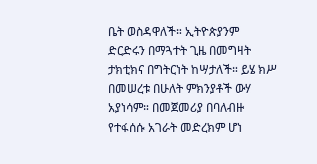ቤት ወስዳዋለች። ኢትዮጵያንም ድርድሩን በማጓተት ጊዜ በመግዛት ታክቲክና በግትርነት ከሣታለች። ይሄ ክሥ በመሠረቱ በሁለት ምክንያቶች ውሃ አያነሳም። በመጀመሪያ በባለብዙ የተፋሰሱ አገራት መድረክም ሆነ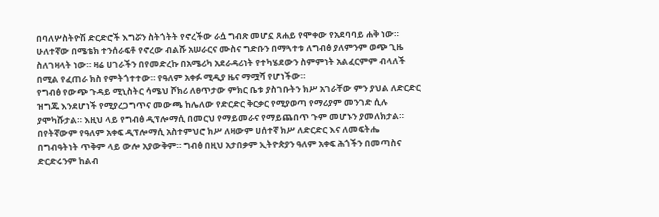በባለሦስትዮሽ ድርድሮች እግሯን ስትጎትት የኖረችው ራሷ ግብጽ መሆኗ ጸሐይ የሞቀው የአደባባይ ሐቅ ነው። ሁለተኛው በሜቴክ ተንሰራፍቶ የኖረው ብልሹ አሠራርና ሙስና ግድቡን በማጓተቱ ለግብፅ ያለምንም ወጭ ጊዜ ስለገዛላት ነው። ዛሬ ሀገራችን በየመድረኩ በአሜሪካ አደራዳሪነት የተካሄደውን ስምምነት አልፈርምም ብላለች በሚል የፈጠራ ክስ የምትጎተተው። የዓለም አቀፉ ሚዲያ ዜና ማሟሻ የሆነችው።
የግብፅ የውጭ ጉዳይ ሚኒስትር ሳሜህ ሾክሪ ለፀጥታው ምክር ቤቱ ያስገቡትን ክሥ አገራቸው ምን ያህል ለድርድር ዝግጁ እንደሆነች የሚያረጋግጥና መውጫ ከሌለው የድርድር ቅርቃር የሚያወጣ የማሪያም መንገድ ሲሉ ያሞካሹታል። እዚህ ላይ የግብፅ ዲፕሎማሲ በመርህ የማይመራና የማይጨበጥ ጉም መሆኑን ያመለክታል። በየትኛውም የዓለም አቀፍ ዲፕሎማሲ አስተምህሮ ክሥ ለዛውም ሀሰተኛ ክሥ ለድርድር እና ለመፍትሔ በግብዓትነት ጥቅም ላይ ውሎ አያውቅም። ግብፅ በዚህ አታበቃም ኢትዮጵያን ዓለም አቀፍ ሕጎችን በመጣስና ድርድሩንም ከልብ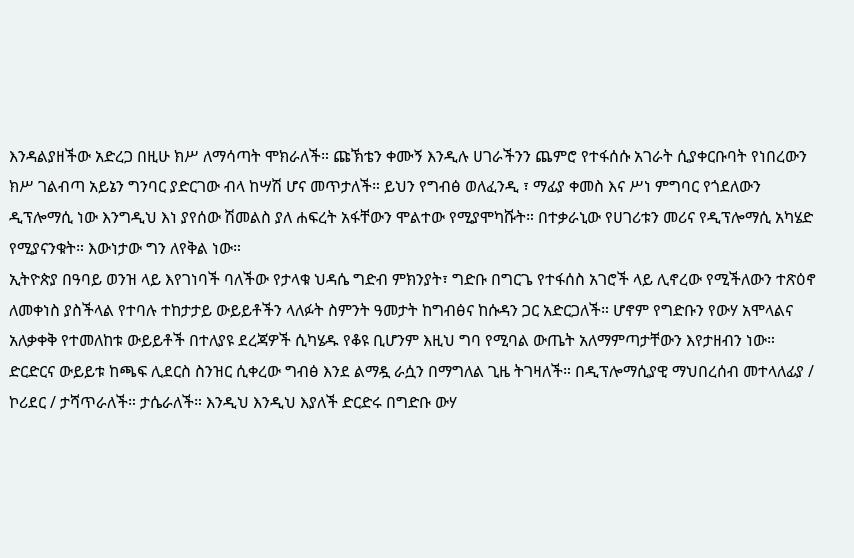እንዳልያዘችው አድረጋ በዚሁ ክሥ ለማሳጣት ሞክራለች። ጩኽቴን ቀሙኝ እንዲሉ ሀገራችንን ጨምሮ የተፋሰሱ አገራት ሲያቀርቡባት የነበረውን ክሥ ገልብጣ አይኔን ግንባር ያድርገው ብላ ከሣሽ ሆና መጥታለች። ይህን የግብፅ ወለፈንዲ ፣ ማፊያ ቀመስ እና ሥነ ምግባር የጎደለውን ዲፕሎማሲ ነው እንግዲህ እነ ያየሰው ሽመልስ ያለ ሐፍረት አፋቸውን ሞልተው የሚያሞካሹት። በተቃራኒው የሀገሪቱን መሪና የዲፕሎማሲ አካሄድ የሚያናንቁት። እውነታው ግን ለየቅል ነው።
ኢትዮጵያ በዓባይ ወንዝ ላይ እየገነባች ባለችው የታላቁ ህዳሴ ግድብ ምክንያት፣ ግድቡ በግርጌ የተፋሰስ አገሮች ላይ ሊኖረው የሚችለውን ተጽዕኖ ለመቀነስ ያስችላል የተባሉ ተከታታይ ውይይቶችን ላለፉት ስምንት ዓመታት ከግብፅና ከሱዳን ጋር አድርጋለች። ሆኖም የግድቡን የውሃ አሞላልና አለቃቀቅ የተመለከቱ ውይይቶች በተለያዩ ደረጃዎች ሲካሄዱ የቆዩ ቢሆንም እዚህ ግባ የሚባል ውጤት አለማምጣታቸውን እየታዘብን ነው። ድርድርና ውይይቱ ከጫፍ ሊደርስ ስንዝር ሲቀረው ግብፅ እንደ ልማዷ ራሷን በማግለል ጊዜ ትገዛለች። በዲፕሎማሲያዊ ማህበረሰብ መተላለፊያ / ኮሪደር / ታሻጥራለች። ታሴራለች። እንዲህ እንዲህ እያለች ድርድሩ በግድቡ ውሃ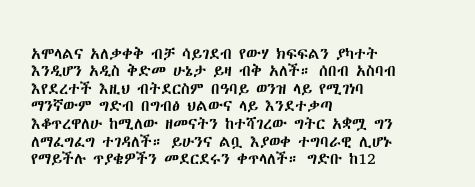አሞላልና አለቃቀቅ ብቻ ሳይገደብ የውሃ ክፍፍልን ያካተት እንዲሆን አዲስ ቅድመ ሁኔታ ይዛ ብቅ አለች። ሰበብ አስባብ እየደረተች እዚህ ብትደርስም በዓባይ ወንዝ ላይ የሚገነባ ማንኛውም ግድብ በግብፅ ህልውና ላይ እንደተቃጣ እቆጥረዋለሁ ከሚለው ዘመናትን ከተሻገረው ግትር አቋሟ ግን ለማፈግፈግ ተገዳለች። ይሁንና ልቧ እያወቀ ተግባራዊ ሊሆኑ የማይችሉ ጥያቄዎችን መደርደሩን ቀጥላለች። ግድቡ ከ12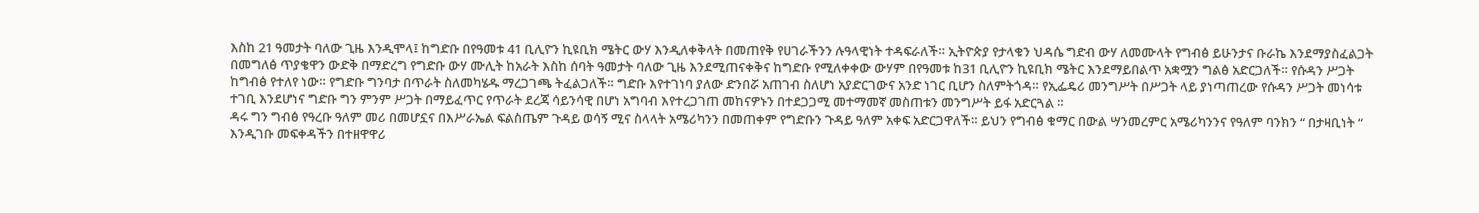እስከ 21 ዓመታት ባለው ጊዜ እንዲሞላ፤ ከግድቡ በየዓመቱ 41 ቢሊዮን ኪዩቢክ ሜትር ውሃ እንዲለቀቅላት በመጠየቅ የሀገራችንን ሉዓላዊነት ተዳፍራለች። ኢትዮጵያ የታላቁን ህዳሴ ግድብ ውሃ ለመሙላት የግብፅ ይሁንታና ቡራኬ እንደማያስፈልጋት በመግለፅ ጥያቄዋን ውድቅ በማድረግ የግድቡ ውሃ ሙሊት ከአራት እስከ ሰባት ዓመታት ባለው ጊዜ እንደሚጠናቀቅና ከግድቡ የሚለቀቀው ውሃም በየዓመቱ ከ31 ቢሊዮን ኪዩቢክ ሜትር እንደማይበልጥ አቋሟን ግልፅ አድርጋለች። የሱዳን ሥጋት ከግብፅ የተለየ ነው። የግድቡ ግንባታ በጥራት ስለመካሄዱ ማረጋገጫ ትፈልጋለች። ግድቡ እየተገነባ ያለው ድንበሯ አጠገብ ስለሆነ አያድርገውና አንድ ነገር ቢሆን ስለምትጎዳ። የኢፌዴሪ መንግሥት በሥጋት ላይ ያነጣጠረው የሱዳን ሥጋት መነሳቱ ተገቢ እንደሆነና ግድቡ ግን ምንም ሥጋት በማይፈጥር የጥራት ደረጃ ሳይንሳዊ በሆነ አግባብ እየተረጋገጠ መከናዎኑን በተደጋጋሚ መተማመኛ መስጠቱን መንግሥት ይፋ አድርጓል ።
ዳሩ ግን ግብፅ የዓረቡ ዓለም መሪ በመሆኗና በእሥራኤል ፍልስጤም ጉዳይ ወሳኝ ሚና ስላላት አሜሪካንን በመጠቀም የግድቡን ጉዳይ ዓለም አቀፍ አድርጋዋለች። ይህን የግብፅ ቁማር በውል ሣንመረምር አሜሪካንንና የዓለም ባንክን “ በታዛቢነት “ እንዲገቡ መፍቀዳችን በተዘዋዋሪ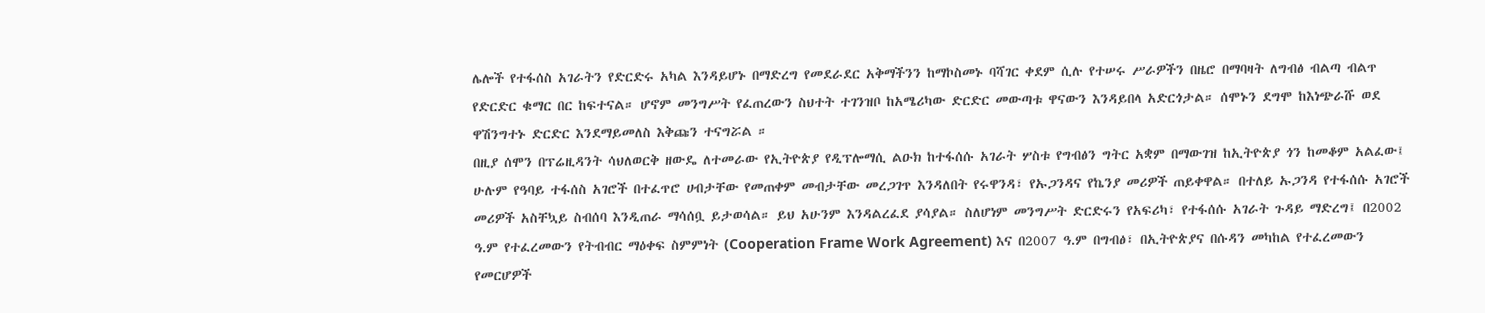ሌሎች የተፋሰስ አገራትን የድርድሩ አካል እንዳይሆኑ በማድረግ የመደራደር አቅማችንን ከማኮስመኑ ባሻገር ቀደም ሲሉ የተሠሩ ሥራዎችን በዜሮ በማባዛት ለግብፅ ብልጣ ብልጥ የድርድር ቁማር በር ከፍተናል። ሆኖም መንግሥት የፈጠረውን ስህተት ተገንዝቦ ከአሜሪካው ድርድር መውጣቱ ዋናውን እንዳይበላ አድርጎታል። ሰሞኑን ደግሞ ከእነጭራሹ ወደ ዋሽንግተኑ ድርድር እንደማይመለስ እቅጩን ተናግሯል ።
በዚያ ሰሞን በፕሬዚዳንት ሳህለወርቅ ዘውዴ ለተመራው የኢትዮጵያ የዲፕሎማሲ ልዑክ ከተፋሰሱ አገራት ሦስቱ የግብፅን ግትር አቋም በማውገዝ ከኢትዮጵያ ጎን ከመቆም አልፈው፤ ሁሉም የዓባይ ተፋሰስ አገሮች በተፈጥሮ ሀብታቸው የመጠቀም መብታቸው መረጋገጥ እንዳለበት የሩዋንዳ፣ የኡጋንዳና የኬንያ መሪዎች ጠይቀዋል። በተለይ ኡጋንዳ የተፋሰሱ አገሮች መሪዎች አስቸኳይ ስብሰባ እንዲጠራ ማሳሰቧ ይታወሳል። ይህ አሁንም እንዳልረፈደ ያሳያል። ስለሆነም መንግሥት ድርድሩን የአፍሪካ፣ የተፋሰሱ አገራት ጉዳይ ማድረግ፤ በ2002 ዓ.ም የተፈረመውን የትብብር ማዕቀፍ ስምምነት (Cooperation Frame Work Agreement) እና በ2007 ዓ.ም በግብፅ፣ በኢትዮጵያና በሱዳን መካከል የተፈረመውን የመርሆዎች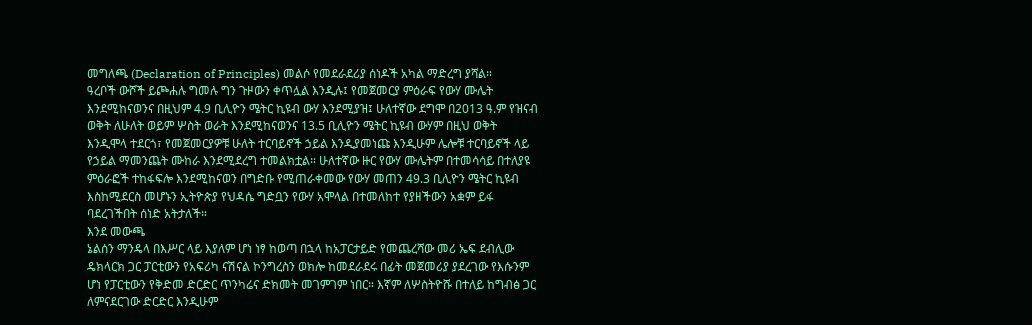መግለጫ (Declaration of Principles) መልሶ የመደራደሪያ ሰነዶች አካል ማድረግ ያሻል።
ዓረቦች ውሾች ይጮሐሉ ግመሉ ግን ጉዞውን ቀጥሏል እንዲሉ፤ የመጀመርያ ምዕራፍ የውሃ ሙሌት እንደሚከናወንና በዚህም 4.9 ቢሊዮን ሜትር ኪዩብ ውሃ እንደሚያዝ፤ ሁለተኛው ደግሞ በ2013 ዓ.ም የዝናብ ወቅት ለሁለት ወይም ሦስት ወራት እንደሚከናወንና 13.5 ቢሊዮን ሜትር ኪዩብ ውሃም በዚህ ወቅት እንዲሞላ ተደርጎ፣ የመጀመርያዎቹ ሁለት ተርባይኖች ኃይል እንዲያመነጩ እንዲሁም ሌሎቹ ተርባይኖች ላይ የኃይል ማመንጨት ሙከራ እንደሚደረግ ተመልክቷል። ሁለተኛው ዙር የውሃ ሙሌትም በተመሳሳይ በተለያዩ ምዕራፎች ተከፋፍሎ እንደሚከናወን በግድቡ የሚጠራቀመው የውሃ መጠን 49.3 ቢሊዮን ሜትር ኪዩብ እስከሚደርስ መሆኑን ኢትዮጵያ የህዳሴ ግድቧን የውሃ አሞላል በተመለከተ የያዘችውን አቋም ይፋ ባደረገችበት ሰነድ አትታለች።
እንደ መውጫ
ኔልሰን ማንዴላ በእሥር ላይ እያለም ሆነ ነፃ ከወጣ በኋላ ከአፓርታይድ የመጨረሻው መሪ ኤፍ ደብሊው ዴክላርክ ጋር ፓርቲውን የአፍሪካ ናሽናል ኮንግረስን ወክሎ ከመደራደሩ በፊት መጀመሪያ ያደረገው የእሱንም ሆነ የፓርቲውን የቅድመ ድርድር ጥንካሬና ድክመት መገምገም ነበር። እኛም ለሦስትዮሹ በተለይ ከግብፅ ጋር ለምናደርገው ድርድር እንዲሁም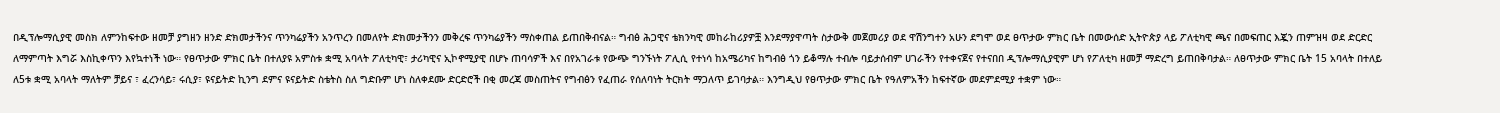በዲፕሎማሲያዊ መስክ ለምንከፍተው ዘመቻ ያግዘን ዘንድ ድክመታችንና ጥንካሬያችን አንጥረን በመለየት ድክመታችንን መቅረፍ ጥንካሬያችን ማስቀጠል ይጠበቅብናል። ግብፅ ሕጋዊና ቴክንካዊ መከራከሪያዎቿ እንደማያዋጣት ስታውቅ መጀመሪያ ወደ ዋሽንግተን አሁን ደግሞ ወደ ፀጥታው ምክር ቤት በመውሰድ ኢትዮጵያ ላይ ፖለቲካዊ ጫና በመፍጠር እጇን ጠምዝዛ ወደ ድርድር ለማምጣት እግሯ እስኪቀጥን እየኳተነች ነው። የፀጥታው ምክር ቤት በተለያዩ አምስቱ ቋሚ አባላት ፖለቲካዊ፣ ታሪካዊና ኢኮኖሚያዊ በሆኑ ጠባሳዎች እና በየአገራቱ የውጭ ግንኙነት ፖሊሲ የተነሳ ከአሜሪካና ከግብፅ ጎን ይቆማሉ ተብሎ ባይታሰብም ሀገራችን የተቀናጀና የተናበበ ዲፕሎማሲያዊም ሆነ የፖለቲካ ዘመቻ ማድረግ ይጠበቅባታል። ለፀጥታው ምክር ቤት 15 አባላት በተለይ ለ5ቱ ቋሚ አባላት ማለትም ቻይና ፣ ፈረንሳይ፣ ሩሲያ፣ ዩናይትድ ኪንግ ደምና ዩናይትድ ስቴትስ ስለ ግድቡም ሆነ ስለቀደሙ ድርድሮች በቂ መረጃ መስጠትና የግብፅን የፈጠራ የሰለባነት ትርክት ማጋለጥ ይገባታል። እንግዲህ የፀጥታው ምክር ቤት የዓለምአችን ከፍተኛው መደምደሚያ ተቋም ነው።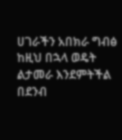ሀገራችን አበክራ ግብፅ ከዚህ በኋላ ወዴት ልታመራ እንደምትችል በደንብ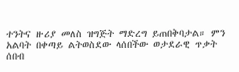ተንትና ዙሪያ መለስ ዝግጅት ማድረግ ይጠበቅባታል። ምን አልባት በቀጣይ ልትወስደው ላሰበችው ወታደራዊ ጥቃት ሰበብ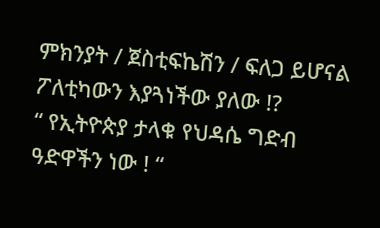ምክንያት / ጀስቲፍኬሽን / ፍለጋ ይሆናል ፖለቲካውን እያጓነችው ያለው !?
“ የኢትዮጵያ ታላቁ የህዳሴ ግድብ ዓድዋችን ነው ! “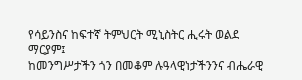የሳይንስና ከፍተኛ ትምህርት ሚኒስትር ሒሩት ወልደ ማርያም፤
ከመንግሥታችን ጎን በመቆም ሉዓላዊነታችንንና ብሔራዊ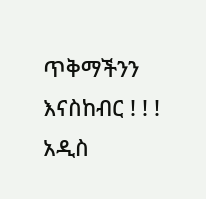ጥቅማችንን እናስከብር ! ! !
አዲስ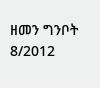ዘመን ግንቦት 8/2012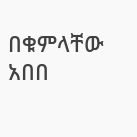በቁምላቸው አበበ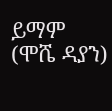ይማም (ሞሼ ዳያን)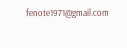fenote1971@gmail.com